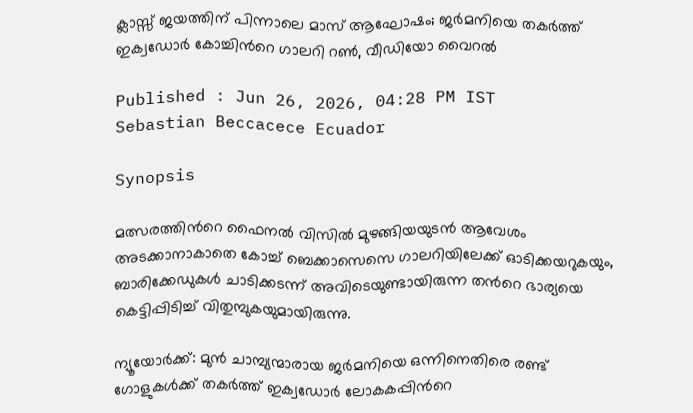ക്ലാസ്സ് ജയത്തിന് പിന്നാലെ മാസ് ആഘോഷം; ജർമനിയെ തകർത്ത് ഇക്വഡോർ കോച്ചിന്‍റെ ഗാലറി റൺ, വീഡിയോ വൈറൽ

Published : Jun 26, 2026, 04:28 PM IST
Sebastian Beccacece Ecuador

Synopsis

മത്സരത്തിന്‍റെ ഫൈനൽ വിസിൽ മുഴങ്ങിയയുടൻ ആവേശം അടക്കാനാകാതെ കോച്ച് ബെക്കാസെസെ ഗാലറിയിലേക്ക് ഓടിക്കയറുകയും, ബാരിക്കേഡുകൾ ചാടിക്കടന്ന് അവിടെയുണ്ടായിരുന്ന തന്‍റെ ഭാര്യയെ കെട്ടിപ്പിടിച്ച് വിതുമ്പുകയുമായിരുന്നു.

ന്യൂയോർക്ക്: മുൻ ചാമ്പ്യന്മാരായ ജർമനിയെ ഒന്നിനെതിരെ രണ്ട് ഗോളുകൾക്ക് തകർത്ത് ഇക്വഡോർ ലോകകപ്പിന്‍റെ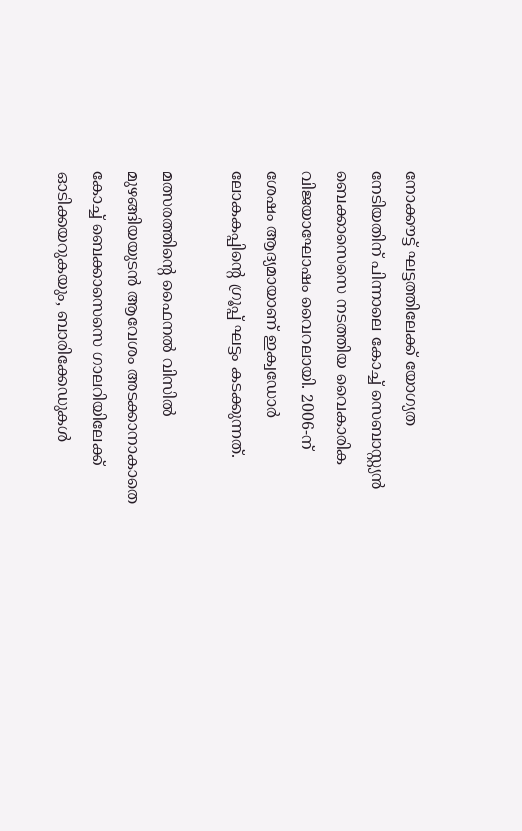നോക്കൗട്ട് ഘട്ടത്തിലേക്ക് യോഗ്യത നേടിയതിന് പിന്നാലെ കോച്ച് സെബാസ്റ്റ്യൻ ബെക്കാസെസെ നടത്തിയ വൈകാരിക വിജയാഘോഷം വൈറലായി. 2006-ന് ശേഷം ആദ്യമായാണ് ഇക്വഡോർ ലോകകപ്പിന്‍റെ ഗ്രൂപ്പ് ഘട്ടം കടക്കുന്നത്.

മത്സരത്തിന്‍റെ ഫൈനൽ വിസിൽ മുഴങ്ങിയയുടൻ ആവേശം അടക്കാനാകാതെ കോച്ച് ബെക്കാസെസെ ഗാലറിയിലേക്ക് ഓടിക്കയറുകയും, ബാരിക്കേഡുകൾ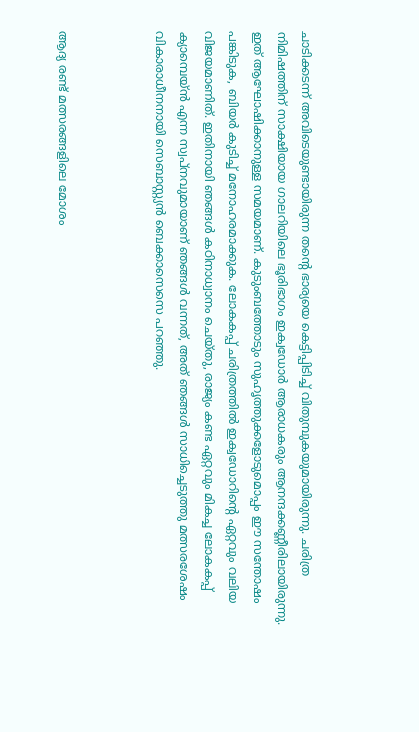ചാടിക്കടന്ന് അവിടെയുണ്ടായിരുന്ന തന്‍റെ ഭാര്യയെ കെട്ടിപ്പിടിച്ച് വിതുമ്പുകയുമായിരുന്നു. ചരിത്ര നിമിഷത്തിന് സാക്ഷിയായ ഗാലറിയിലെ ഭൂരിഭാഗം ഇക്വഡോർ ആരാധകരും ആനന്ദക്കണ്ണീരിലായിരുന്നു. ഇത് ആഘോഷിക്കാനുള്ള സമയമാണ്. കുടുംബത്തോടും സുഹൃത്തുക്കളോടുമൊപ്പം ഈ സന്തോഷം പങ്കിടുക, ബിയർ കുടിച്ച് മനോഹരമാക്കുക. ലോകകപ്പ് ചരിത്രത്തിൽ ഇക്വഡോറിന്‍റെ ഏറ്റവും വലിയ വിജയമാണിത്. ഇതിനായി ഞങ്ങൾ കഠിനാധ്വാനം ചെയ്തു, രാജ്യം കണ്ട ഏറ്റവും മികച്ച ലോകകപ്പ് ക്യാമ്പെയ്ൻ എന്ന സ്വപ്നവുമായാണ് ഞങ്ങൾ വന്നത്, അത് ഞങ്ങൾ സാധിച്ചെടുത്തു മത്സരശേഷം വികാരാധീനനായി സെബാസ്റ്റ്യൻ ബെക്കാസെസെ പറഞ്ഞു.



ആദ്യ രണ്ട് മത്സരങ്ങളിലെ മോശം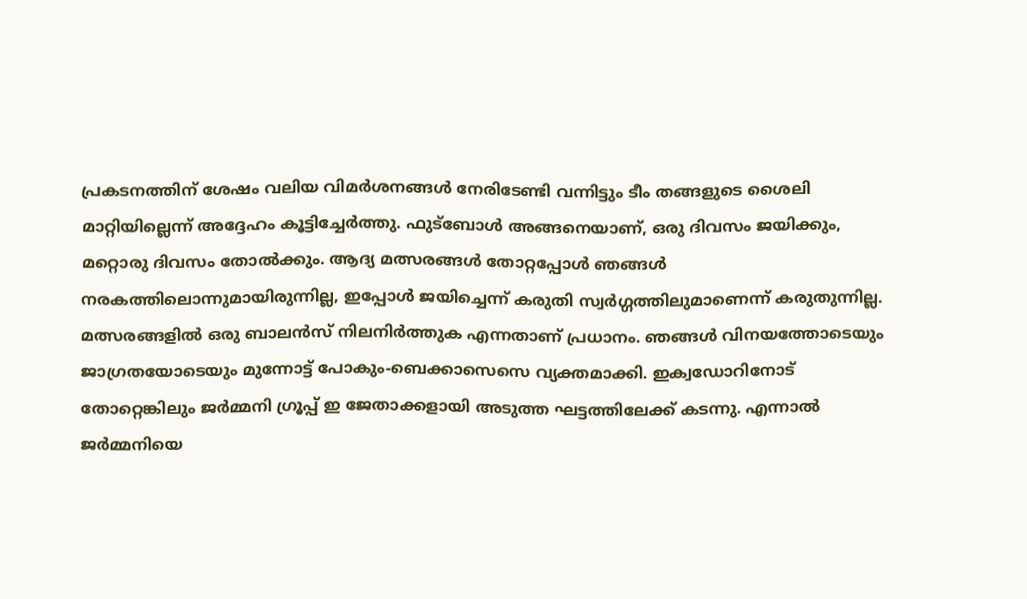പ്രകടനത്തിന് ശേഷം വലിയ വിമർശനങ്ങൾ നേരിടേണ്ടി വന്നിട്ടും ടീം തങ്ങളുടെ ശൈലി മാറ്റിയില്ലെന്ന് അദ്ദേഹം കൂട്ടിച്ചേർത്തു. ഫുട്ബോൾ അങ്ങനെയാണ്, ഒരു ദിവസം ജയിക്കും, മറ്റൊരു ദിവസം തോൽക്കും. ആദ്യ മത്സരങ്ങൾ തോറ്റപ്പോൾ ഞങ്ങൾ നരകത്തിലൊന്നുമായിരുന്നില്ല, ഇപ്പോൾ ജയിച്ചെന്ന് കരുതി സ്വർഗ്ഗത്തിലുമാണെന്ന് കരുതുന്നില്ല. മത്സരങ്ങളിൽ ഒരു ബാലൻസ് നിലനിർത്തുക എന്നതാണ് പ്രധാനം. ഞങ്ങൾ വിനയത്തോടെയും ജാഗ്രതയോടെയും മുന്നോട്ട് പോകും-ബെക്കാസെസെ വ്യക്തമാക്കി. ഇക്വഡോറിനോട് തോറ്റെങ്കിലും ജർമ്മനി ഗ്രൂപ്പ് ഇ ജേതാക്കളായി അടുത്ത ഘട്ടത്തിലേക്ക് കടന്നു. എന്നാൽ ജർമ്മനിയെ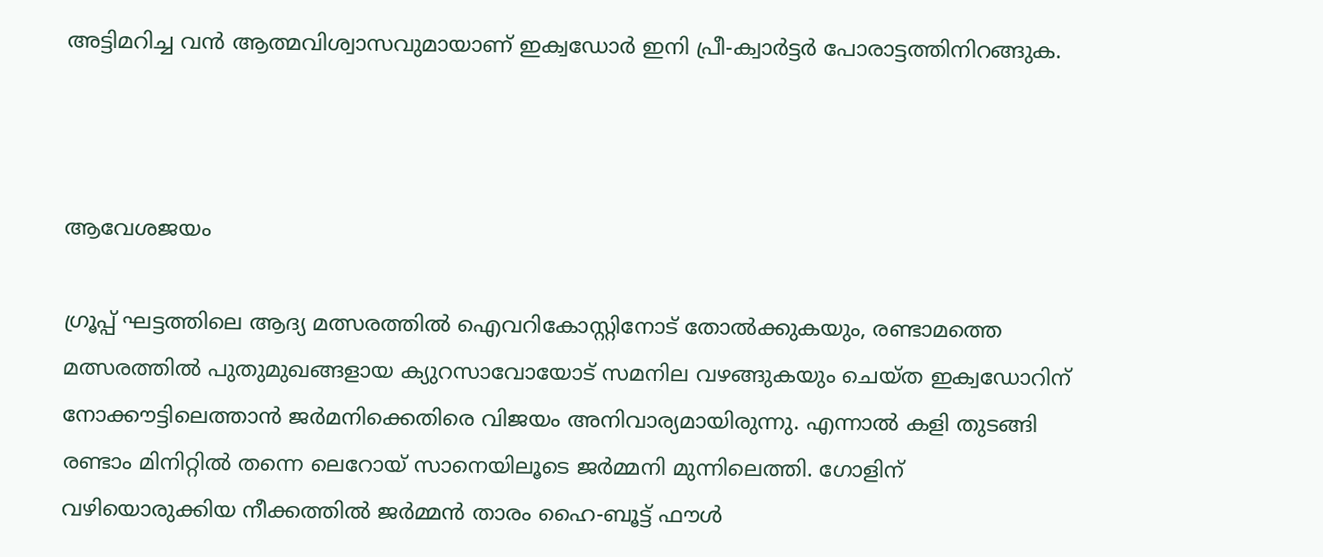അട്ടിമറിച്ച വൻ ആത്മവിശ്വാസവുമായാണ് ഇക്വഡോർ ഇനി പ്രീ-ക്വാർട്ടർ പോരാട്ടത്തിനിറങ്ങുക.



ആവേശജയം

ഗ്രൂപ്പ് ഘട്ടത്തിലെ ആദ്യ മത്സരത്തിൽ ഐവറികോസ്റ്റിനോട് തോൽക്കുകയും, രണ്ടാമത്തെ മത്സരത്തിൽ പുതുമുഖങ്ങളായ ക്യുറസാവോയോട് സമനില വഴങ്ങുകയും ചെയ്ത ഇക്വഡോറിന് നോക്കൗട്ടിലെത്താൻ ജർമനിക്കെതിരെ വിജയം അനിവാര്യമായിരുന്നു. എന്നാൽ കളി തുടങ്ങി രണ്ടാം മിനിറ്റിൽ തന്നെ ലെറോയ് സാനെയിലൂടെ ജർമ്മനി മുന്നിലെത്തി. ഗോളിന് വഴിയൊരുക്കിയ നീക്കത്തിൽ ജർമ്മൻ താരം ഹൈ-ബൂട്ട് ഫൗൾ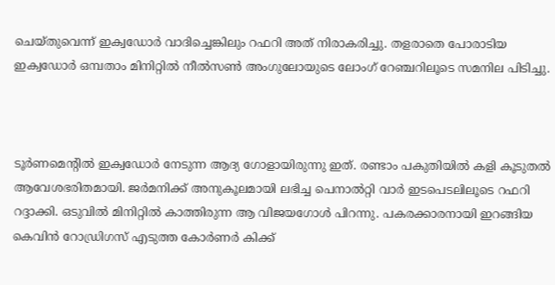ചെയ്തുവെന്ന് ഇക്വഡോർ വാദിച്ചെങ്കിലും റഫറി അത് നിരാകരിച്ചു. തളരാതെ പോരാടിയ ഇക്വഡോർ ഒമ്പതാം മിനിറ്റിൽ നീൽസൺ അംഗുലോയുടെ ലോംഗ് റേഞ്ചറിലൂടെ സമനില പിടിച്ചു.



ടൂർണമെന്‍റിൽ ഇക്വഡോർ നേടുന്ന ആദ്യ ഗോളായിരുന്നു ഇത്. രണ്ടാം പകുതിയിൽ കളി കൂടുതൽ ആവേശഭരിതമായി. ജർമനിക്ക് അനുകൂലമായി ലഭിച്ച പെനാൽറ്റി വാര്‍ ഇടപെടലിലൂടെ റഫറി റദ്ദാക്കി. ഒടുവിൽ മിനിറ്റിൽ കാത്തിരുന്ന ആ വിജയഗോൾ പിറന്നു. പകരക്കാരനായി ഇറങ്ങിയ കെവിൻ റോഡ്രിഗസ് എടുത്ത കോർണർ കിക്ക്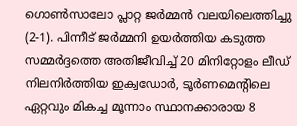ഗൊൺസാലോ പ്ലാറ്റ ജർമ്മൻ വലയിലെത്തിച്ചു (2-1). പിന്നീട് ജർമ്മനി ഉയർത്തിയ കടുത്ത സമ്മർദ്ദത്തെ അതിജീവിച്ച് 20 മിനിറ്റോളം ലീഡ് നിലനിർത്തിയ ഇക്വഡോർ, ടൂർണമെന്‍റിലെ ഏറ്റവും മികച്ച മൂന്നാം സ്ഥാനക്കാരായ 8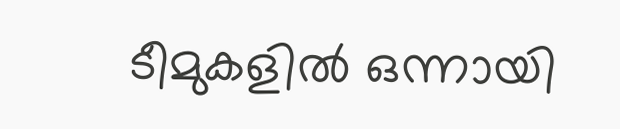ടീമുകളിൽ ഒന്നായി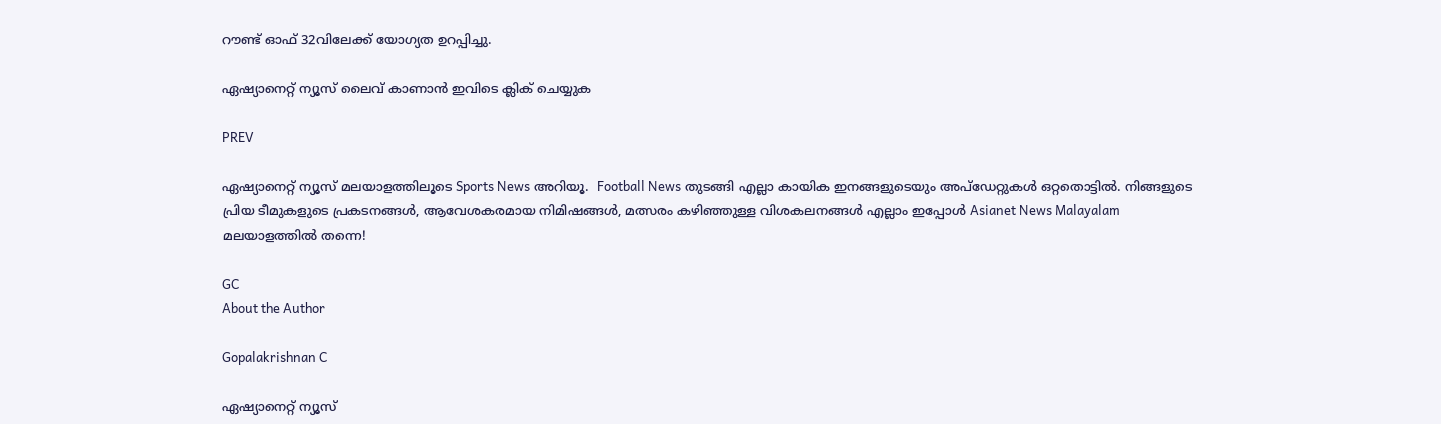റൗണ്ട് ഓഫ് 32വിലേക്ക് യോഗ്യത ഉറപ്പിച്ചു.

ഏഷ്യാനെറ്റ് ന്യൂസ് ലൈവ് കാണാന്‍ ഇവിടെ ക്ലിക് ചെയ്യുക

PREV

ഏഷ്യാനെറ്റ് ന്യൂസ് മലയാളത്തിലൂടെ Sports News അറിയൂ.  Football News തുടങ്ങി എല്ലാ കായിക ഇനങ്ങളുടെയും അപ്‌ഡേറ്റുകൾ ഒറ്റതൊട്ടിൽ. നിങ്ങളുടെ പ്രിയ ടീമുകളുടെ പ്രകടനങ്ങൾ, ആവേശകരമായ നിമിഷങ്ങൾ, മത്സരം കഴിഞ്ഞുള്ള വിശകലനങ്ങൾ എല്ലാം ഇപ്പോൾ Asianet News Malayalam മലയാളത്തിൽ തന്നെ!

GC
About the Author

Gopalakrishnan C

ഏഷ്യാനെറ്റ് ന്യൂസ്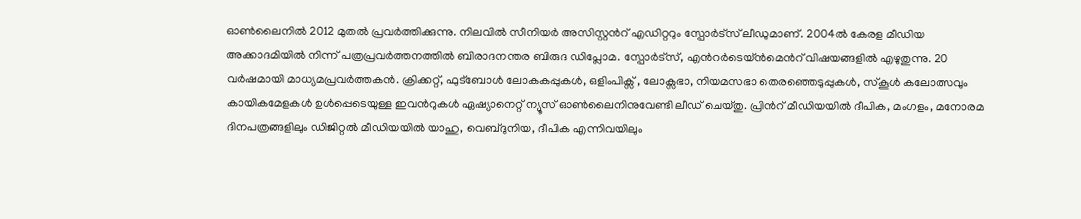ഓണ്‍ലൈനില്‍ 2012 മുതല്‍ പ്രവര്‍ത്തിക്കുന്നു. നിലവില്‍ സീനിയര്‍ അസിസ്റ്റന്‍റ് എഡിറ്ററും സ്പോർട്സ് ലീഡുമാണ്. 2004ൽ കേരള മീഡിയ അക്കാദമിയില്‍ നിന്ന് പത്രപ്രവര്‍ത്തനത്തില്‍ ബിരാദനന്തര ബിരുദ ഡിപ്ലോമ. സ്പോര്‍ട്സ്, എന്‍റര്‍ടെയ്ൻമെന്‍റ് വിഷയങ്ങളില്‍ എഴുതുന്നു. 20 വര്‍ഷമായി മാധ്യമപ്രവര്‍ത്തകൻ. ക്രിക്കറ്റ്, ഫുട്ബോള്‍ ലോകകപ്പുകൾ, ഒളിംപിക്സ് , ലോക്സഭാ, നിയമസഭാ തെരഞ്ഞെടുപ്പുകള്‍, സ്കൂള്‍ കലോത്സവും കായികമേളകള്‍ ഉള്‍പ്പെടെയുള്ള ഇവന്‍റുകള്‍ ഏഷ്യാനെറ്റ് ന്യൂസ് ഓണ്‍ലൈനിനുവേണ്ടി ലീഡ് ചെയ്തു. പ്രിന്‍റ് മീഡിയയില്‍ ദീപിക, മംഗളം, മനോരമ ദിനപത്രങ്ങളിലും ഡിജിറ്റൽ മീഡിയയില്‍ യാഹു, വെബ്ദുനിയ, ദീപിക എന്നിവയിലും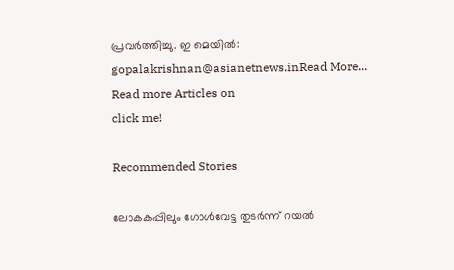പ്രവര്‍ത്തിച്ചു. ഇ മെയില്‍: gopalakrishnan@asianetnews.inRead More...
Read more Articles on
click me!

Recommended Stories

ലോകകപ്പിലും ഗോൾവേട്ട തുടർന്ന് റയൽ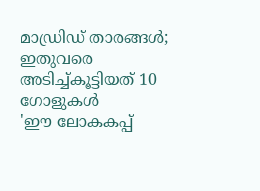മാഡ്രിഡ് താരങ്ങൾ; ഇതുവരെ അടിച്ച്കൂട്ടിയത് 10 ഗോളുകൾ
'ഈ ലോകകപ്പ്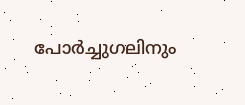പോർച്ചുഗലിനും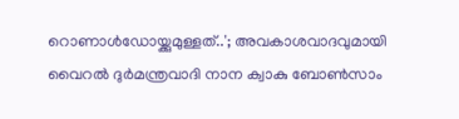റൊണാൾഡോയ്ക്കുമുള്ളത്..'; അവകാശവാദവുമായി വൈറൽ ദുർമന്ത്രവാദി നാന ക്വാകു ബോൺസാം